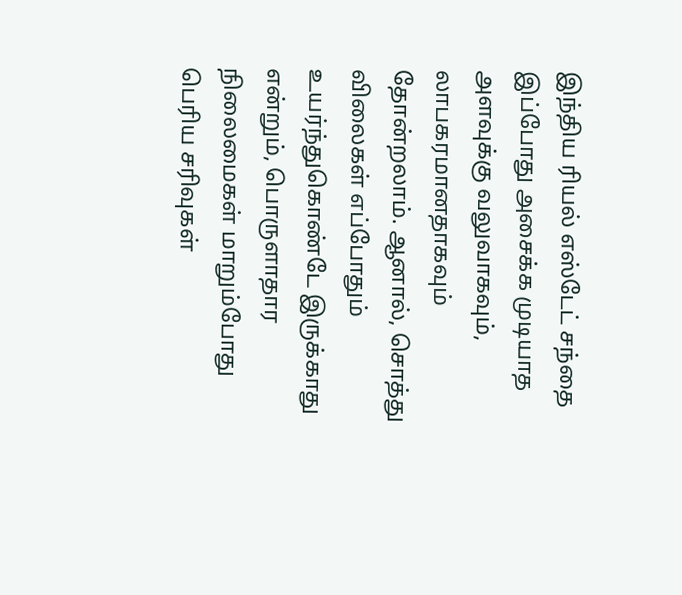இந்திய ரியல் எஸ்டேட் சந்தை இப்போது அசைக்க முடியாத அளவுக்கு வலுவாகவும், லாபகரமானதாகவும் தோன்றலாம். ஆனால், சொத்து விலைகள் எப்போதும் உயர்ந்துகொண்டே இருக்காது என்றும், பொருளாதார நிலைமைகள் மாறும்போது பெரிய சரிவுகள்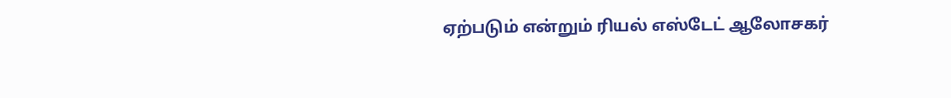ஏற்படும் என்றும் ரியல் எஸ்டேட் ஆலோசகர்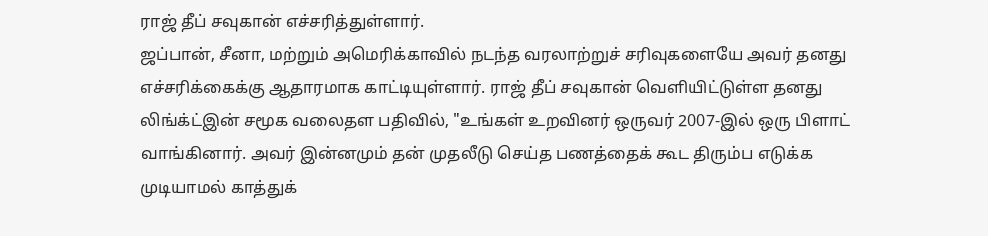ராஜ் தீப் சவுகான் எச்சரித்துள்ளார்.
ஜப்பான், சீனா, மற்றும் அமெரிக்காவில் நடந்த வரலாற்றுச் சரிவுகளையே அவர் தனது எச்சரிக்கைக்கு ஆதாரமாக காட்டியுள்ளார். ராஜ் தீப் சவுகான் வெளியிட்டுள்ள தனது லிங்க்ட்இன் சமூக வலைதள பதிவில், "உங்கள் உறவினர் ஒருவர் 2007-இல் ஒரு பிளாட் வாங்கினார். அவர் இன்னமும் தன் முதலீடு செய்த பணத்தைக் கூட திரும்ப எடுக்க முடியாமல் காத்துக்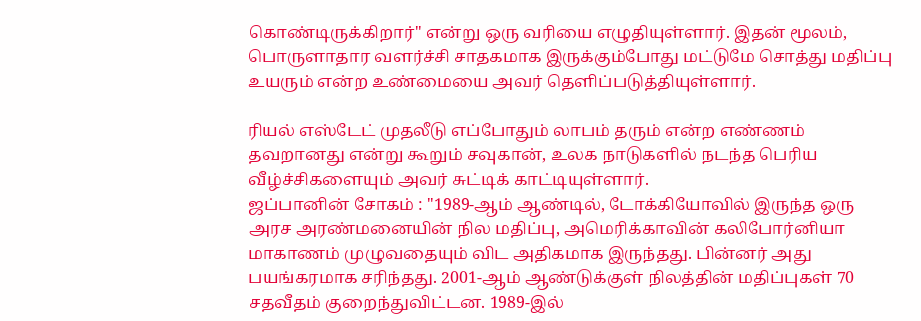கொண்டிருக்கிறார்" என்று ஒரு வரியை எழுதியுள்ளார். இதன் மூலம், பொருளாதார வளர்ச்சி சாதகமாக இருக்கும்போது மட்டுமே சொத்து மதிப்பு உயரும் என்ற உண்மையை அவர் தெளிப்படுத்தியுள்ளார்.

ரியல் எஸ்டேட் முதலீடு எப்போதும் லாபம் தரும் என்ற எண்ணம் தவறானது என்று கூறும் சவுகான், உலக நாடுகளில் நடந்த பெரிய வீழ்ச்சிகளையும் அவர் சுட்டிக் காட்டியுள்ளார்.
ஜப்பானின் சோகம் : "1989-ஆம் ஆண்டில், டோக்கியோவில் இருந்த ஒரு அரச அரண்மனையின் நில மதிப்பு, அமெரிக்காவின் கலிபோர்னியா மாகாணம் முழுவதையும் விட அதிகமாக இருந்தது. பின்னர் அது பயங்கரமாக சரிந்தது. 2001-ஆம் ஆண்டுக்குள் நிலத்தின் மதிப்புகள் 70 சதவீதம் குறைந்துவிட்டன. 1989-இல்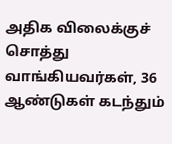அதிக விலைக்குச் சொத்து வாங்கியவர்கள், 36 ஆண்டுகள் கடந்தும்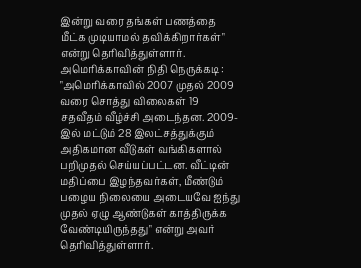இன்று வரை தங்கள் பணத்தை மீட்க முடியாமல் தவிக்கிறார்கள்" என்று தெரிவித்துள்ளார்.
அமெரிக்காவின் நிதி நெருக்கடி : "அமெரிக்காவில் 2007 முதல் 2009 வரை சொத்து விலைகள் 19 சதவீதம் வீழ்ச்சி அடைந்தன. 2009-இல் மட்டும் 28 இலட்சத்துக்கும் அதிகமான வீடுகள் வங்கிகளால் பறிமுதல் செய்யப்பட்டன. வீட்டின் மதிப்பை இழந்தவர்கள், மீண்டும் பழைய நிலையை அடையவே ஐந்து முதல் ஏழு ஆண்டுகள் காத்திருக்க வேண்டியிருந்தது" என்று அவர் தெரிவித்துள்ளார்.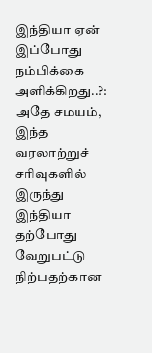இந்தியா ஏன் இப்போது நம்பிக்கை அளிக்கிறது..?: அதே சமயம், இந்த வரலாற்றுச் சரிவுகளில் இருந்து இந்தியா தற்போது வேறுபட்டு நிற்பதற்கான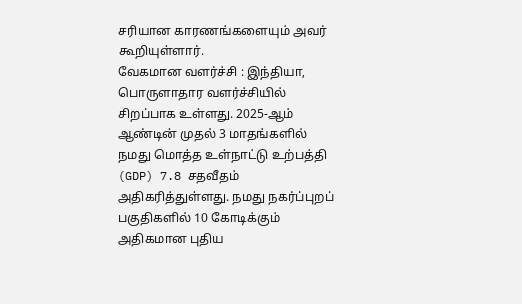சரியான காரணங்களையும் அவர் கூறியுள்ளார்.
வேகமான வளர்ச்சி : இந்தியா, பொருளாதார வளர்ச்சியில் சிறப்பாக உள்ளது. 2025-ஆம் ஆண்டின் முதல் 3 மாதங்களில் நமது மொத்த உள்நாட்டு உற்பத்தி (GDP) 7.8 சதவீதம் அதிகரித்துள்ளது. நமது நகர்ப்புறப் பகுதிகளில் 10 கோடிக்கும் அதிகமான புதிய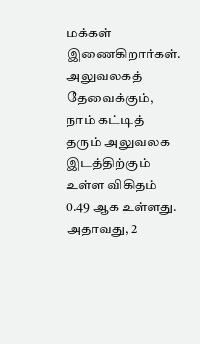மக்கள் இணைகிறார்கள். அலுவலகத் தேவைக்கும், நாம் கட்டித் தரும் அலுவலக இடத்திற்கும் உள்ள விகிதம் 0.49 ஆக உள்ளது. அதாவது, 2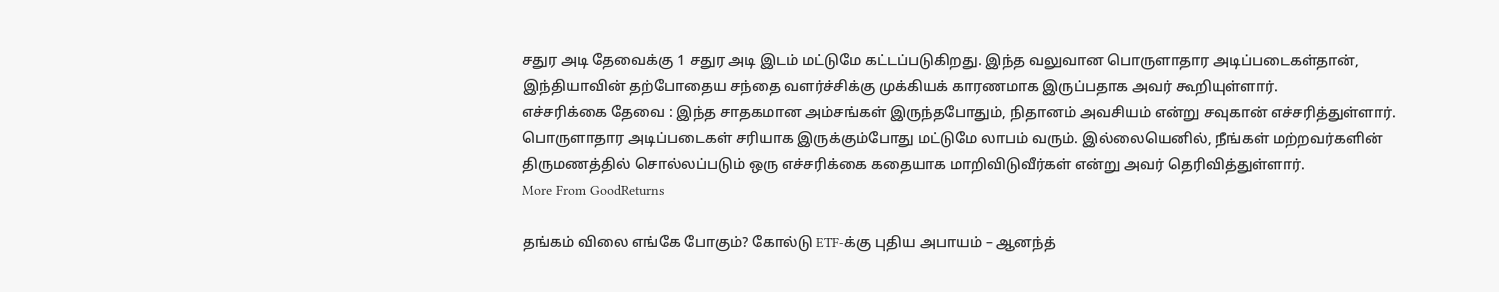சதுர அடி தேவைக்கு 1 சதுர அடி இடம் மட்டுமே கட்டப்படுகிறது. இந்த வலுவான பொருளாதார அடிப்படைகள்தான், இந்தியாவின் தற்போதைய சந்தை வளர்ச்சிக்கு முக்கியக் காரணமாக இருப்பதாக அவர் கூறியுள்ளார்.
எச்சரிக்கை தேவை : இந்த சாதகமான அம்சங்கள் இருந்தபோதும், நிதானம் அவசியம் என்று சவுகான் எச்சரித்துள்ளார். பொருளாதார அடிப்படைகள் சரியாக இருக்கும்போது மட்டுமே லாபம் வரும். இல்லையெனில், நீங்கள் மற்றவர்களின் திருமணத்தில் சொல்லப்படும் ஒரு எச்சரிக்கை கதையாக மாறிவிடுவீர்கள் என்று அவர் தெரிவித்துள்ளார்.
More From GoodReturns

தங்கம் விலை எங்கே போகும்? கோல்டு ETF-க்கு புதிய அபாயம் – ஆனந்த்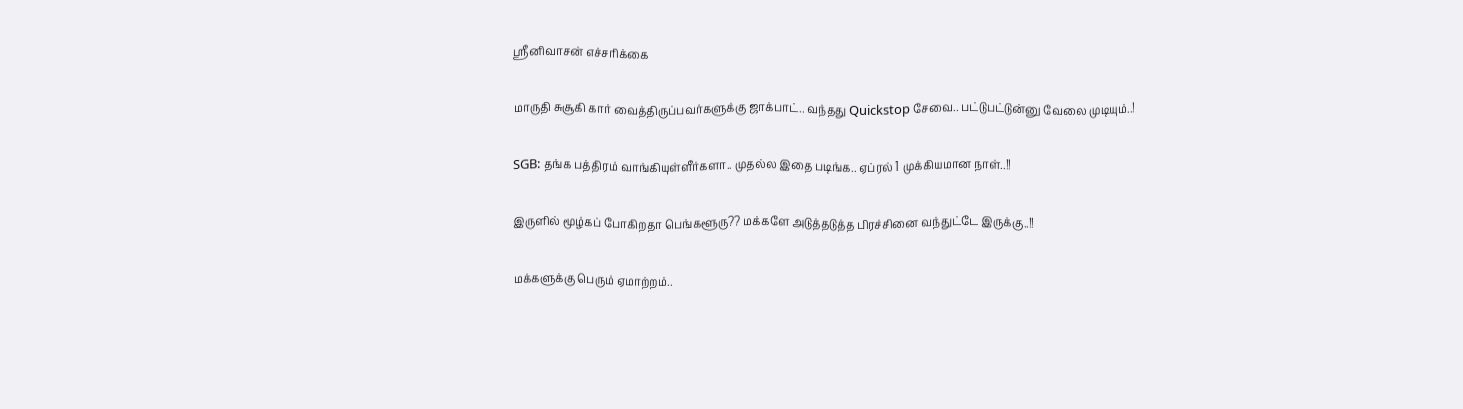ஸ்ரீனிவாசன் எச்சரிக்கை

மாருதி சுசூகி கார் வைத்திருப்பவர்களுக்கு ஜாக்பாட்.. வந்தது Quickstop சேவை.. பட்டுபட்டுன்னு வேலை முடியும்..!

SGB: தங்க பத்திரம் வாங்கியுள்ளீர்களா.. முதல்ல இதை படிங்க.. ஏப்ரல் 1 முக்கியமான நாள்..!!

இருளில் மூழ்கப் போகிறதா பெங்களூரு?? மக்களே அடுத்தடுத்த பிரச்சினை வந்துட்டே இருக்கு..!!

மக்களுக்கு பெரும் ஏமாற்றம்..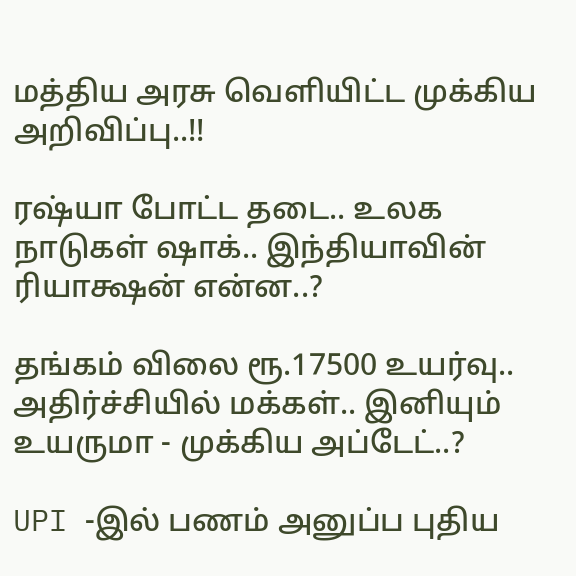மத்திய அரசு வெளியிட்ட முக்கிய அறிவிப்பு..!!

ரஷ்யா போட்ட தடை.. உலக நாடுகள் ஷாக்.. இந்தியாவின் ரியாக்ஷன் என்ன..?

தங்கம் விலை ரூ.17500 உயர்வு.. அதிர்ச்சியில் மக்கள்.. இனியும் உயருமா - முக்கிய அப்டேட்..?

UPI -இல் பணம் அனுப்ப புதிய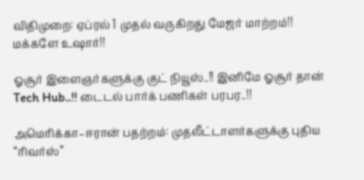விதிமுறை: ஏப்ரல் 1 முதல் வருகிறது மேஜர் மாற்றம்!! மக்களே உஷார்!!

ஓசூர் இளைஞர்களுக்கு குட் நியூஸ்..!! இனிமே ஓசூர் தான் Tech Hub..!! டைடல் பார்க் பணிகள் பரபர..!!

அமெரிக்கா–ஈரான் பதற்றம்: முதலீட்டாளர்களுக்கு புதிய “ரிவர்ஸ்”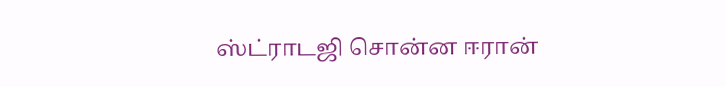ஸ்ட்ராடஜி சொன்ன ஈரான்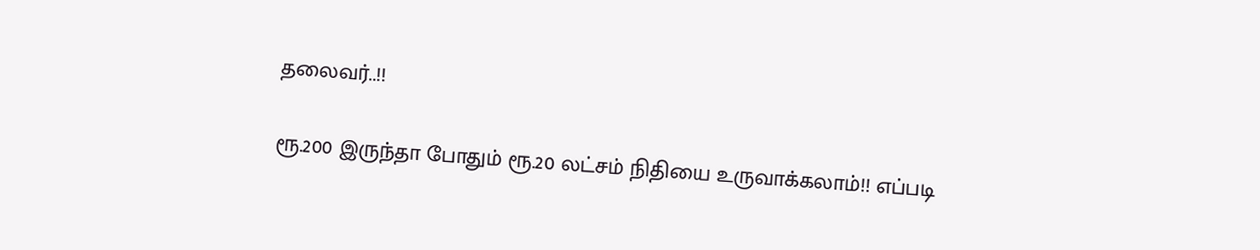தலைவர்..!!

ரூ.200 இருந்தா போதும் ரூ.20 லட்சம் நிதியை உருவாக்கலாம்!! எப்படி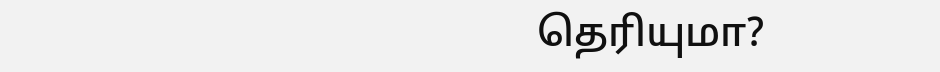தெரியுமா?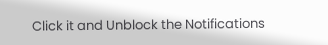Click it and Unblock the Notifications